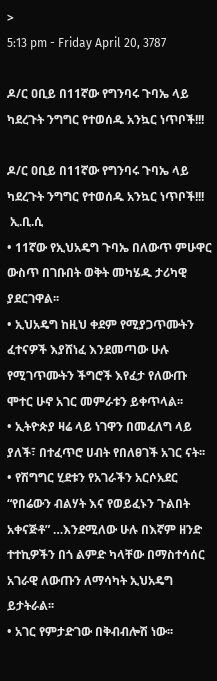>
5:13 pm - Friday April 20, 3787

ዶ/ር ዐቢይ በ11ኛው የግንባሩ ጉባኤ ላይ ካደረጉት ንግግር የተወሰዱ አንኳር ነጥቦች!!!

ዶ/ር ዐቢይ በ11ኛው የግንባሩ ጉባኤ ላይ ካደረጉት ንግግር የተወሰዱ አንኳር ነጥቦች!!!
 ኢ.ቢ.ሲ
• 11ኛው የኢህአዴግ ጉባኤ በለውጥ ምሁዋር ውስጥ በገቡበት ወቅት መካሄዱ ታሪካዊ ያደርገዋል፡፡
• ኢህአዴግ ከዚህ ቀደም የሚያጋጥሙትን ፈተናዎች እያሸነፈ እንደመጣው ሁሉ የሚገጥሙትን ችግሮች እየፈታ የለውጡ ሞተር ሁኖ አገር መምራቱን ይቀጥላል፡፡
• ኢትዮጵያ ዛሬ ላይ ነገዋን በመፈለግ ላይ ያለች፣ በተፈጥሮ ሀብት የበለፀገች አገር ናት፡፡
• የሽግግር ሂደቱን የአገራችን አርሶአደር “የበሬውን ብልሃት እና የወይፈኑን ጉልበት አቀናጅቶ” …እንደሚለው ሁሉ በእኛም ዘንድ ተተኪዎችን በጎ ልምድ ካላቸው በማስተሳሰር አገራዊ ለውጡን ለማሳካት ኢህአዴግ ይታትራል፡፡
• አገር የምታድገው በቅብብሎሽ ነው፡፡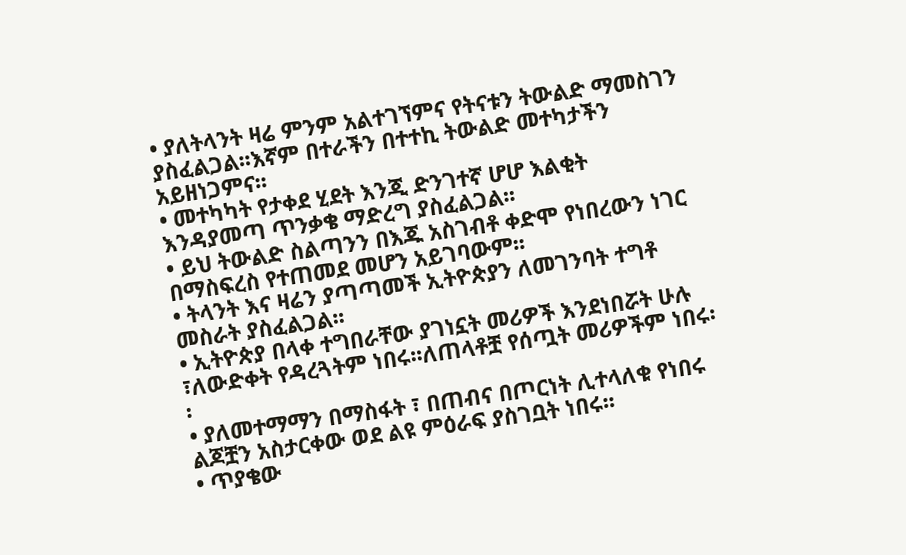• ያለትላንት ዛሬ ምንም አልተገኘምና የትናቱን ትውልድ ማመስገን ያስፈልጋል፡፡እኛም በተራችን በተተኪ ትውልድ መተካታችን አይዘነጋምና፡፡
• መተካካት የታቀደ ሂደት እንጂ ድንገተኛ ሆሆ እልቂት እንዳያመጣ ጥንቃቄ ማድረግ ያስፈልጋል፡፡
• ይህ ትውልድ ስልጣንን በእጁ አስገብቶ ቀድሞ የነበረውን ነገር በማስፍረስ የተጠመደ መሆን አይገባውም፡፡
• ትላንት እና ዛሬን ያጣጣመች ኢትዮጵያን ለመገንባት ተግቶ መስራት ያስፈልጋል፡፡
• ኢትዮጵያ በላቀ ተግበራቸው ያገነኗት መሪዎች እንደነበሯት ሁሉ ፣ለውድቀት የዳረጓትም ነበሩ፡፡ለጠላቶቿ የሰጧት መሪዎችም ነበሩ፡፡
• ያለመተማማን በማስፋት ፣ በጠብና በጦርነት ሊተላለቁ የነበሩ ልጆቿን አስታርቀው ወደ ልዩ ምዕራፍ ያስገቧት ነበሩ፡፡
• ጥያቄው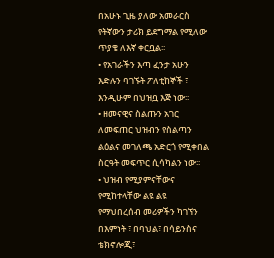በአሁኑ ጊዜ ያለው አመራርስ የትኛውን ታሪክ ይደግማል የሚለው ጥያቄ ለእኛ ቀርቧል፡፡
• የአገራችን እጣ ፈንታ አሁን እድሉን ባገኙት ፖለቲከኞች ፣ እንዲሁም በህዝቧ እጅ ነው፡፡
• ዘመናዊና ስልጡን አገር ለመፍጠር ህዝብን የስልጣን ልዕልና መገለጫ አድርጎ የሚቀበል ስርዓት መፍጥር ሲሳካልን ነው፡፡
• ህዝብ የሚያምናቸውና የሚከተላቸው ልዩ ልዩ የማህበረሰብ መሪዎችን ካገኘን በእምነት ፣ በባህል፣ በሳይንስና ቴክኖሎጂ፣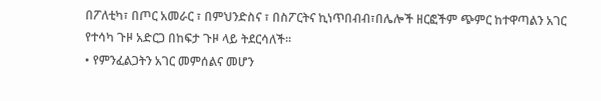በፖለቲካ፣ በጦር አመራር ፣ በምህንድስና ፣ በስፖርትና ኪነጥበብብ፣በሌሎች ዘርፎችም ጭምር ከተዋጣልን አገር የተሳካ ጉዞ አድርጋ በከፍታ ጉዞ ላይ ትደርሳለች፡፡
• የምንፈልጋትን አገር መምሰልና መሆን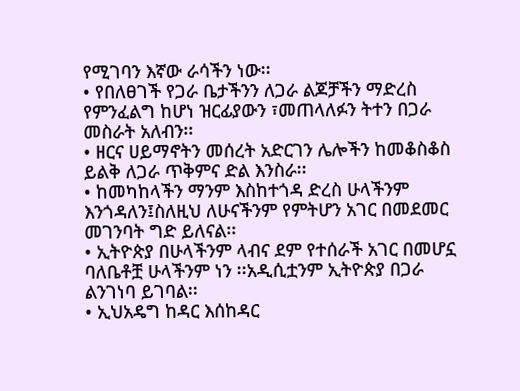የሚገባን እኛው ራሳችን ነው፡፡
• የበለፀገች የጋራ ቤታችንን ለጋራ ልጆቻችን ማድረስ የምንፈልግ ከሆነ ዝርፊያውን ፣መጠላለፉን ትተን በጋራ መስራት አለብን፡፡
• ዘርና ሀይማኖትን መሰረት አድርገን ሌሎችን ከመቆስቆስ ይልቅ ለጋራ ጥቅምና ድል እንስራ፡፡
• ከመካከላችን ማንም እስከተጎዳ ድረስ ሁላችንም እንጎዳለን፤ስለዚህ ለሁናችንም የምትሆን አገር በመደመር መገንባት ግድ ይለናል፡፡
• ኢትዮጵያ በሁላችንም ላብና ደም የተሰራች አገር በመሆኗ ባለቤቶቿ ሁላችንም ነን ፡፡አዲሲቷንም ኢትዮጵያ በጋራ ልንገነባ ይገባል፡፡
• ኢህአዴግ ከዳር እሰከዳር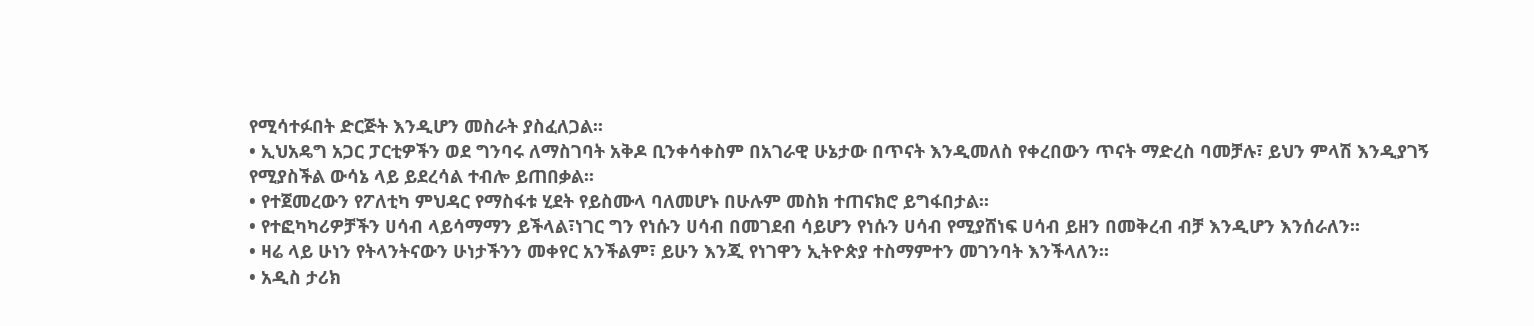የሚሳተፉበት ድርጅት እንዲሆን መስራት ያስፈለጋል፡፡
• ኢህአዴግ አጋር ፓርቲዎችን ወደ ግንባሩ ለማስገባት አቅዶ ቢንቀሳቀስም በአገራዊ ሁኔታው በጥናት እንዲመለስ የቀረበውን ጥናት ማድረስ ባመቻሉ፣ ይህን ምላሽ እንዲያገኝ የሚያስችል ውሳኔ ላይ ይደረሳል ተብሎ ይጠበቃል፡፡
• የተጀመረውን የፖለቲካ ምህዳር የማስፋቱ ሂደት የይስሙላ ባለመሆኑ በሁሉም መስክ ተጠናክሮ ይግፋበታል፡፡
• የተፎካካሪዎቻችን ሀሳብ ላይሳማማን ይችላል፣ነገር ግን የነሱን ሀሳብ በመገደብ ሳይሆን የነሱን ሀሳብ የሚያሸነፍ ሀሳብ ይዘን በመቅረብ ብቻ እንዲሆን እንሰራለን፡፡
• ዛሬ ላይ ሁነን የትላንትናውን ሁነታችንን መቀየር አንችልም፣ ይሁን እንጂ የነገዋን ኢትዮጵያ ተስማምተን መገንባት እንችላለን፡፡
• አዲስ ታሪክ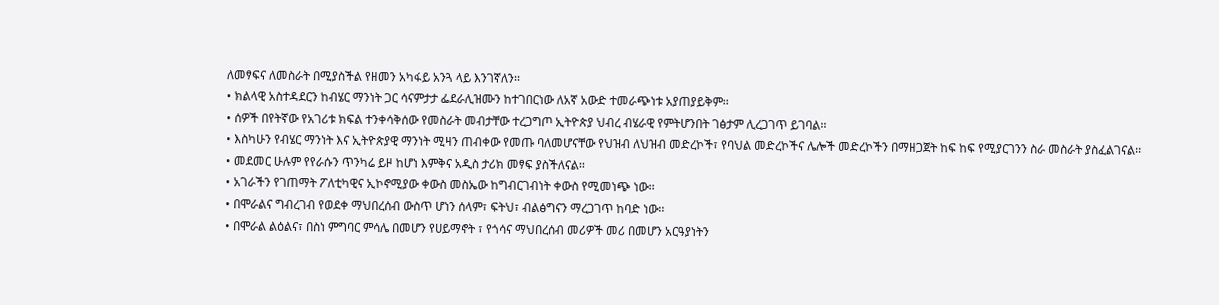ለመፃፍና ለመስራት በሚያስችል የዘመን አካፋይ አንጓ ላይ እንገኛለን፡፡
• ክልላዊ አስተዳደርን ከብሄር ማንነት ጋር ሳናምታታ ፌደራሊዝሙን ከተገበርነው ለአኛ አውድ ተመራጭነቱ አያጠያይቅም፡፡
• ሰዎች በየትኛው የአገሪቱ ክፍል ተንቀሳቅሰው የመስራት መብታቸው ተረጋግጦ ኢትዮጵያ ህብረ ብሄራዊ የምትሆንበት ገፅታም ሊረጋገጥ ይገባል፡፡
• እስካሁን የብሄር ማንነት እና ኢትዮጵያዊ ማንነት ሚዛን ጠብቀው የመጡ ባለመሆናቸው የህዝብ ለህዝብ መድረኮች፣ የባህል መድረኮችና ሌሎች መድረኮችን በማዘጋጀት ከፍ ከፍ የሚያርገንን ስራ መስራት ያስፈልገናል፡፡
• መደመር ሁሉም የየራሱን ጥንካሬ ይዞ ከሆነ እምቅና አዲስ ታሪክ መፃፍ ያስችለናል፡፡
• አገራችን የገጠማት ፖለቲካዊና ኢኮኖሚያው ቀውስ መስኤው ከግብርገብነት ቀውስ የሚመነጭ ነው፡፡
• በሞራልና ግብረገብ የወደቀ ማህበረሰብ ውስጥ ሆነን ሰላም፣ ፍትህ፣ ብልፅግናን ማረጋገጥ ከባድ ነው፡፡
• በሞራል ልዕልና፣ በስነ ምግባር ምሳሌ በመሆን የሀይማኖት ፣ የጎሳና ማህበረሰብ መሪዎች መሪ በመሆን አርዓያነትን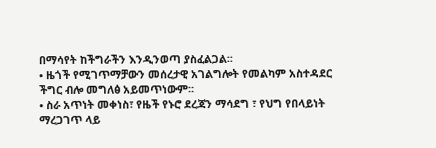በማሳየት ከችግራችን እንዲንወጣ ያስፈልጋል፡፡
• ዜጎች የሚገጥማቻውን መሰረታዊ አገልግሎት የመልካም አስተዳደር ችግር ብሎ መግለፅ አይመጥነውም፡፡
• ስራ አጥነት መቀነስ፣ የዜች የኑሮ ደረጃን ማሳደግ ፣ የህግ የበላይነት ማረጋገጥ ላይ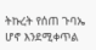ትኩረት የሰጠ ጉባኤ ሆኖ እንደሚቀጥል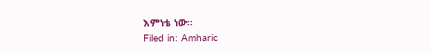እምነቴ ነው፡፡
Filed in: Amharic